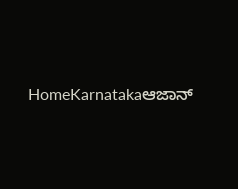HomeKarnatakaಆಜಾನ್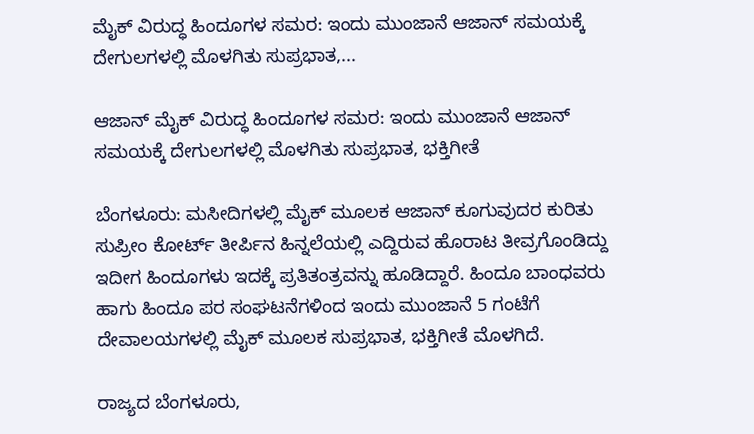ಮೈಕ್ ವಿರುದ್ಧ ಹಿಂದೂಗಳ ಸಮರ: ಇಂದು ಮುಂಜಾನೆ ಆಜಾನ್ ಸಮಯಕ್ಕೆ ದೇಗುಲಗಳಲ್ಲಿ ಮೊಳಗಿತು ಸುಪ್ರಭಾತ,...

ಆಜಾನ್ ಮೈಕ್ ವಿರುದ್ಧ ಹಿಂದೂಗಳ ಸಮರ: ಇಂದು ಮುಂಜಾನೆ ಆಜಾನ್ ಸಮಯಕ್ಕೆ ದೇಗುಲಗಳಲ್ಲಿ ಮೊಳಗಿತು ಸುಪ್ರಭಾತ, ಭಕ್ತಿಗೀತೆ

ಬೆಂಗಳೂರು: ಮಸೀದಿಗಳಲ್ಲಿ ಮೈಕ್ ಮೂಲಕ ಆಜಾನ್ ಕೂಗುವುದರ ಕುರಿತು ಸುಪ್ರೀಂ ಕೋರ್ಟ್ ತೀರ್ಪಿನ ಹಿನ್ನಲೆಯಲ್ಲಿ ಎದ್ದಿರುವ ಹೊರಾಟ ತೀವ್ರಗೊಂಡಿದ್ದು ಇದೀಗ ಹಿಂದೂಗಳು ಇದಕ್ಕೆ ಪ್ರತಿತಂತ್ರವನ್ನು ಹೂಡಿದ್ದಾರೆ. ಹಿಂದೂ ಬಾಂಧವರು ಹಾಗು ಹಿಂದೂ ಪರ ಸಂಘಟನೆಗಳಿಂದ ಇಂದು ಮುಂಜಾನೆ 5 ಗಂಟೆಗೆ ದೇವಾಲಯಗಳಲ್ಲಿ ಮೈಕ್ ಮೂಲಕ ಸುಪ್ರಭಾತ, ಭಕ್ತಿಗೀತೆ ಮೊಳಗಿದೆ.

ರಾಜ್ಯದ ಬೆಂಗಳೂರು,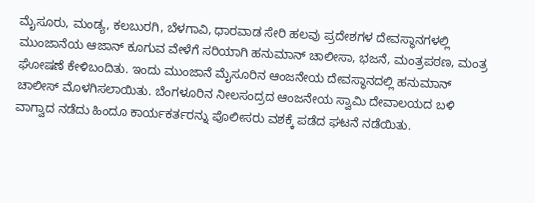ಮೈಸೂರು, ಮಂಡ್ಯ, ಕಲಬುರಗಿ, ಬೆಳಗಾವಿ, ಧಾರವಾಡ ಸೇರಿ ಹಲವು ಪ್ರದೇಶಗಳ ದೇವಸ್ಥಾನಗಳಲ್ಲಿ ಮುಂಜಾನೆಯ ಆಜಾನ್ ಕೂಗುವ ವೇಳೆಗೆ ಸರಿಯಾಗಿ ಹನುಮಾನ್ ಚಾಲೀಸಾ, ಭಜನೆ, ಮಂತ್ರಪಠಣ, ಮಂತ್ರ ಘೋಷಣೆ ಕೇಳಿಬಂದಿತು. ಇಂದು ಮುಂಜಾನೆ ಮೈಸೂರಿನ ಆಂಜನೇಯ ದೇವಸ್ಥಾನದಲ್ಲಿ ಹನುಮಾನ್ ಚಾಲೀಸ್ ಮೊಳಗಿಸಲಾಯಿತು. ಬೆಂಗಳೂರಿನ ನೀಲಸಂದ್ರದ ಆಂಜನೇಯ ಸ್ವಾಮಿ ದೇವಾಲಯದ ಬಳಿ ವಾಗ್ವಾದ ನಡೆದು ಹಿಂದೂ ಕಾರ್ಯಕರ್ತರನ್ನು ಪೊಲೀಸರು ವಶಕ್ಕೆ ಪಡೆದ ಘಟನೆ ನಡೆಯಿತು.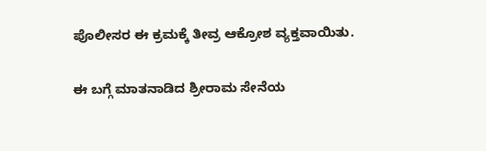ಪೊಲೀಸರ ಈ ಕ್ರಮಕ್ಕೆ ತೀವ್ರ ಆಕ್ರೋಶ ವ್ಯಕ್ತವಾಯಿತು.

ಈ ಬಗ್ಗೆ ಮಾತನಾಡಿದ ಶ್ರೀರಾಮ ಸೇನೆಯ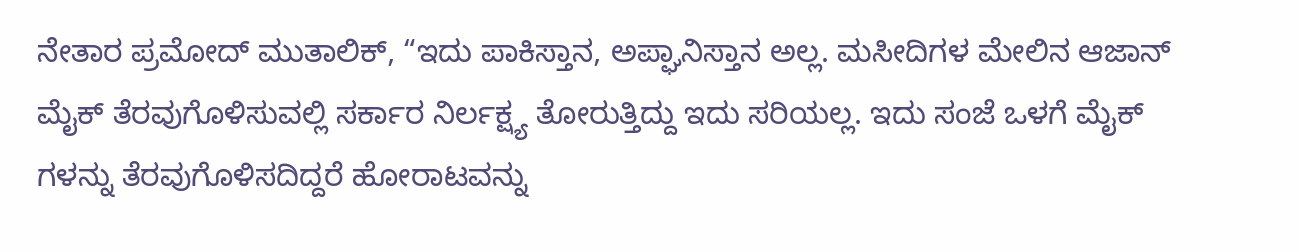ನೇತಾರ ಪ್ರಮೋದ್ ಮುತಾಲಿಕ್, “ಇದು ಪಾಕಿಸ್ತಾನ, ಅಪ್ಘಾನಿಸ್ತಾನ ಅಲ್ಲ. ಮಸೀದಿಗಳ ಮೇಲಿನ ಆಜಾನ್ ಮೈಕ್ ತೆರವುಗೊಳಿಸುವಲ್ಲಿ ಸರ್ಕಾರ ನಿರ್ಲಕ್ಷ್ಯ ತೋರುತ್ತಿದ್ದು ಇದು ಸರಿಯಲ್ಲ. ಇದು ಸಂಜೆ ಒಳಗೆ ಮೈಕ್ ಗಳನ್ನು ತೆರವುಗೊಳಿಸದಿದ್ದರೆ ಹೋರಾಟವನ್ನು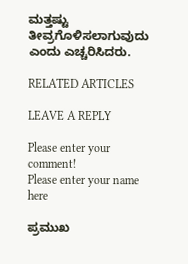ಮತ್ತಷ್ಟು ತೀವ್ರಗೊಳಿಸಲಾಗುವುದು ಎಂದು ಎಚ್ಚರಿಸಿದರು.

RELATED ARTICLES

LEAVE A REPLY

Please enter your comment!
Please enter your name here

ಪ್ರಮುಖ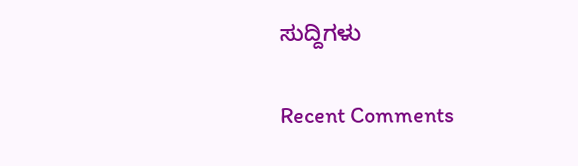ಸುದ್ದಿಗಳು

Recent Comments